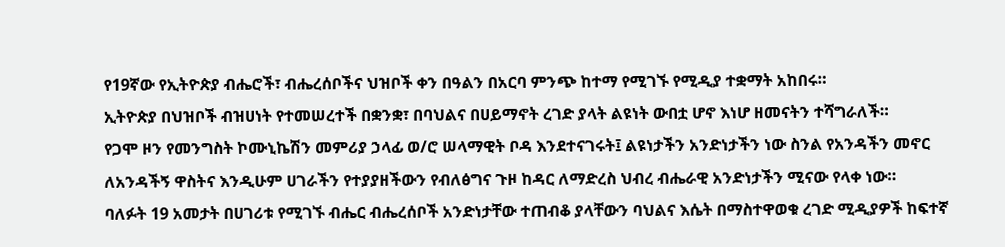የ19ኛው የኢትዮጵያ ብሔሮች፣ ብሔረሰቦችና ህዝቦች ቀን በዓልን በአርባ ምንጭ ከተማ የሚገኙ የሚዲያ ተቋማት አከበሩ።
ኢትዮጵያ በህዝቦች ብዝሀነት የተመሠረተች በቋንቋ፣ በባህልና በሀይማኖት ረገድ ያላት ልዩነት ውበቷ ሆኖ እነሆ ዘመናትን ተሻግራለች።
የጋሞ ዞን የመንግስት ኮሙኒኬሽን መምሪያ ኃላፊ ወ/ሮ ሠላማዊት ቦዳ እንደተናገሩት፤ ልዩነታችን አንድነታችን ነው ስንል የአንዳችን መኖር ለአንዳችኝ ዋስትና እንዲሁም ሀገራችን የተያያዘችውን የብለፅግና ጉዞ ከዳር ለማድረስ ህብረ ብሔራዊ አንድነታችን ሚናው የላቀ ነው።
ባለፉት 19 አመታት በሀገሪቱ የሚገኙ ብሔር ብሔረሰቦች አንድነታቸው ተጠብቆ ያላቸውን ባህልና እሴት በማስተዋወቁ ረገድ ሚዲያዎች ከፍተኛ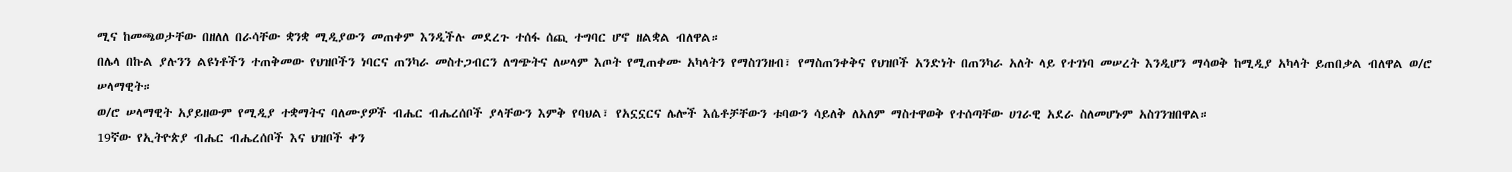ሚና ከመጫወታቸው በዘለለ በራሳቸው ቋንቋ ሚዲያውን መጠቀም እንዲችሉ መደረጉ ተሰፋ ሰጪ ተግባር ሆኖ ዘልቋል ብለዋል።
በሌላ በኩል ያሉንን ልዩነቶችን ተጠቅመው የህዝቦችን ነባርና ጠንካራ መስተጋብርን ለግጭትና ለሠላም እጦት የሚጠቀሙ አካላትን የማስገንዘብ፣ የማስጠንቀቅና የህዝቦች አንድነት በጠንካራ አለት ላይ የተገነባ መሠረት እንዲሆን ማሳወቅ ከሚዲያ አካላት ይጠበቃል ብለዋል ወ/ሮ ሠላማዊት።
ወ/ሮ ሠላማዊት አያይዘውም የሚዲያ ተቋማትና ባለሙያዎች ብሔር ብሔረሰቦች ያላቸውን እምቅ የባህል፣ የአኗኗርና ሌሎች እሴቶቻቸውን ቱባውን ሳይለቅ ለአለም ማስተዋወቅ የተሰጣቸው ሀገራዊ አደራ ስለመሆኑም አስገንዝበዋል።
19ኛው የኢትዮጵያ ብሔር ብሔረሰቦች እና ህዝቦች ቀን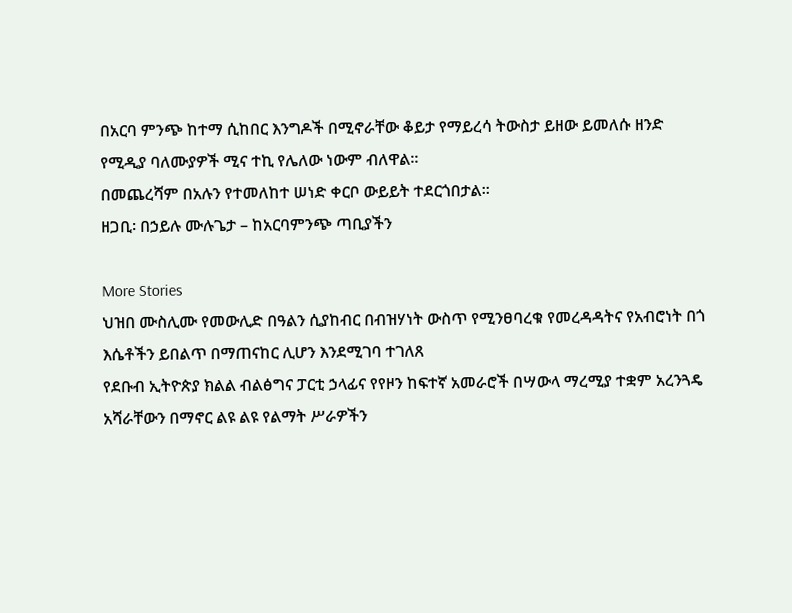በአርባ ምንጭ ከተማ ሲከበር እንግዶች በሚኖራቸው ቆይታ የማይረሳ ትውስታ ይዘው ይመለሱ ዘንድ የሚዲያ ባለሙያዎች ሚና ተኪ የሌለው ነውም ብለዋል።
በመጨረሻም በአሉን የተመለከተ ሠነድ ቀርቦ ውይይት ተደርጎበታል።
ዘጋቢ፡ በኃይሉ ሙሉጌታ – ከአርባምንጭ ጣቢያችን

More Stories
ህዝበ ሙስሊሙ የመውሊድ በዓልን ሲያከብር በብዝሃነት ውስጥ የሚንፀባረቁ የመረዳዳትና የአብሮነት በጎ እሴቶችን ይበልጥ በማጠናከር ሊሆን እንደሚገባ ተገለጸ
የደቡብ ኢትዮጵያ ክልል ብልፅግና ፓርቲ ኃላፊና የየዞን ከፍተኛ አመራሮች በሣውላ ማረሚያ ተቋም አረንጓዴ አሻራቸውን በማኖር ልዩ ልዩ የልማት ሥራዎችን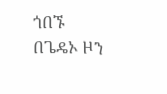ጎበኙ
በጌዴኦ ዞን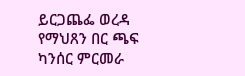ይርጋጨፌ ወረዳ የማህጸን በር ጫፍ ካንሰር ምርመራ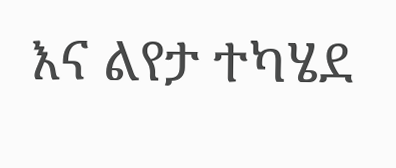እና ልየታ ተካሄደ